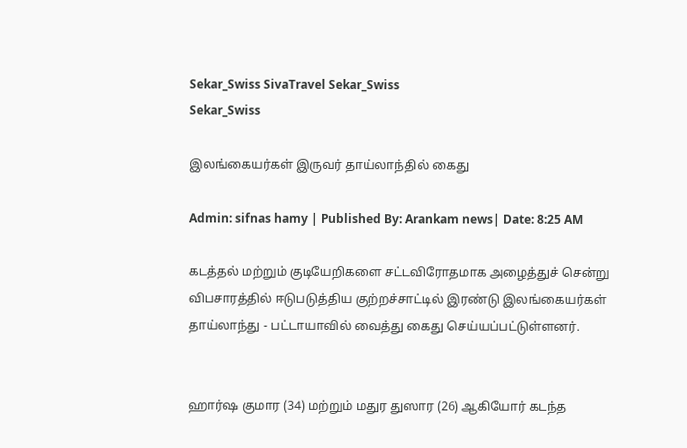Sekar_Swiss SivaTravel Sekar_Swiss
Sekar_Swiss

இலங்கையர்கள் இருவர் தாய்லாந்தில் கைது

Admin: sifnas hamy | Published By: Arankam news| Date: 8:25 AM

கடத்தல் மற்றும் குடியேறிகளை சட்டவிரோதமாக அழைத்துச் சென்று விபசாரத்தில் ஈடுபடுத்திய குற்றச்சாட்டில் இரண்டு இலங்கையர்கள் தாய்லாந்து - பட்டாயாவில் வைத்து கைது செய்யப்பட்டுள்ளனர்.


ஹார்ஷ குமார (34) மற்றும் மதுர துஸார (26) ஆகியோர் கடந்த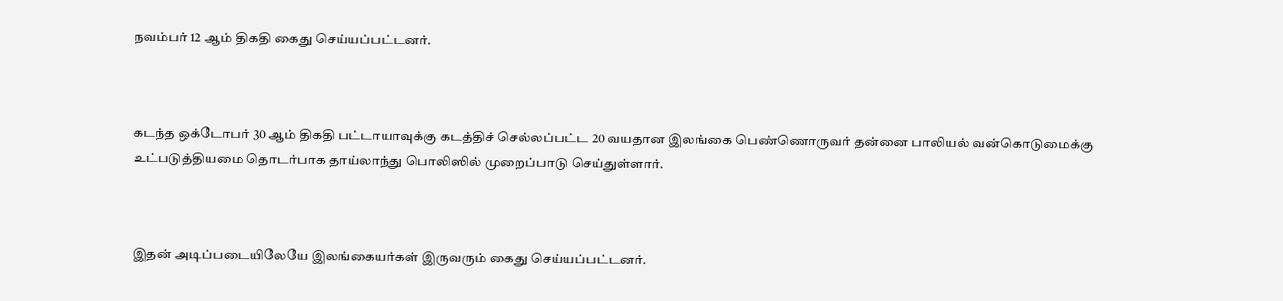நவம்பர் 12 ஆம் திகதி கைது செய்யப்பட்டனர்.



கடந்த ஒக்டோபர் 30 ஆம் திகதி பட்டாயாவுக்கு கடத்திச் செல்லப்பட்ட 20 வயதான இலங்கை பெண்ணொருவர் தன்னை பாலியல் வன்கொடுமைக்கு உட்படுத்தியமை தொடர்பாக தாய்லாந்து பொலிஸில் முறைப்பாடு செய்துள்ளார்.



இதன் அடிப்படையிலேயே இலங்கையர்கள் இருவரும் கைது செய்யப்பட்டனர்.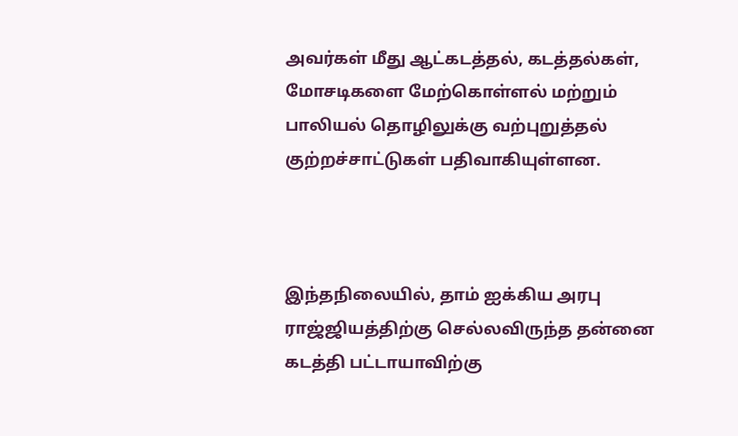அவர்கள் மீது ஆட்கடத்தல், கடத்தல்கள், மோசடிகளை மேற்கொள்ளல் மற்றும் பாலியல் தொழிலுக்கு வற்புறுத்தல் குற்றச்சாட்டுகள் பதிவாகியுள்ளன.



இந்தநிலையில், தாம் ஐக்கிய அரபு ராஜ்ஜியத்திற்கு செல்லவிருந்த தன்னை கடத்தி பட்டாயாவிற்கு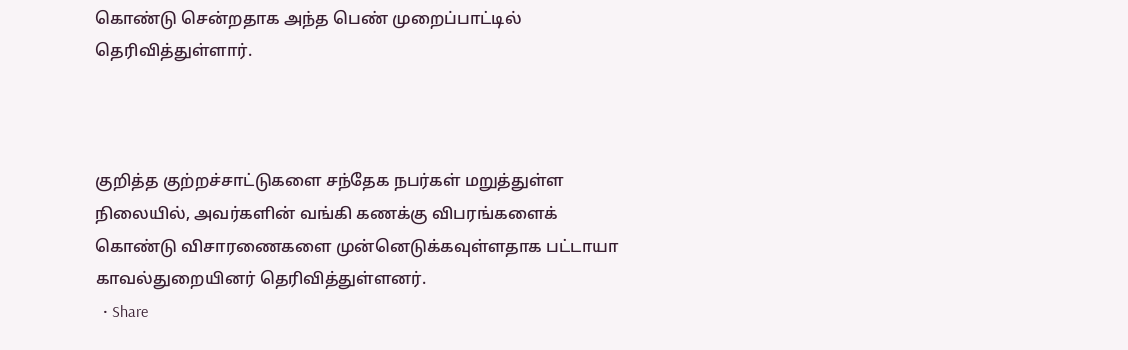கொண்டு சென்றதாக அந்த பெண் முறைப்பாட்டில் தெரிவித்துள்ளார்.



குறித்த குற்றச்சாட்டுகளை சந்தேக நபர்கள் மறுத்துள்ள நிலையில், அவர்களின் வங்கி கணக்கு விபரங்களைக் கொண்டு விசாரணைகளை முன்னெடுக்கவுள்ளதாக பட்டாயா காவல்துறையினர் தெரிவித்துள்ளனர்.
  • Share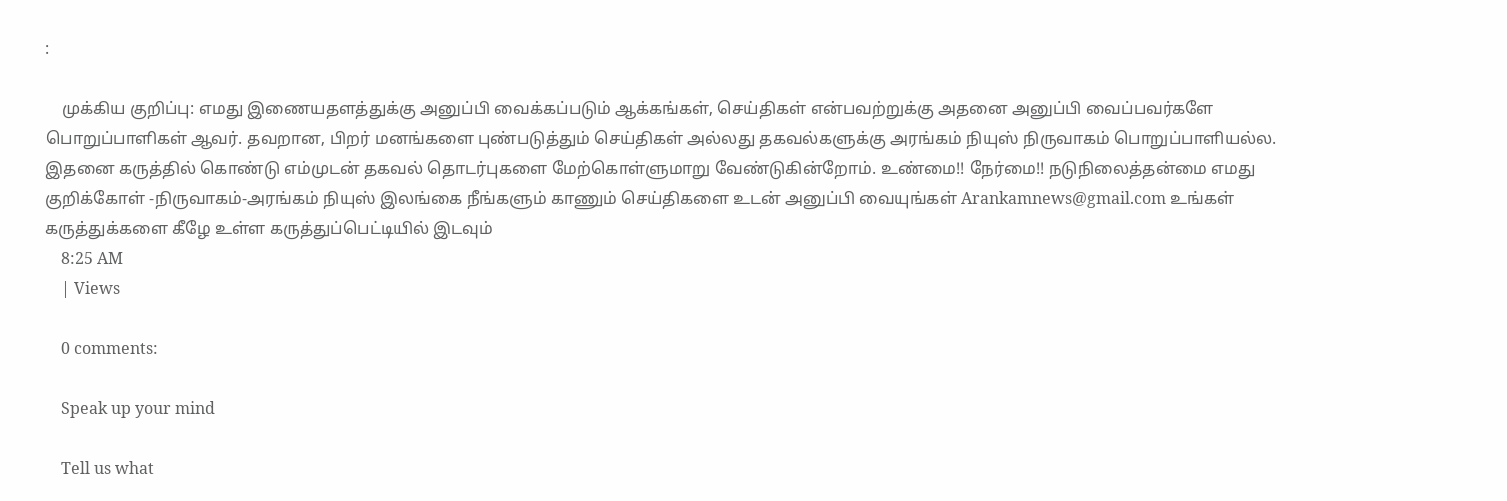:

    முக்கிய குறிப்பு: எமது இணையதளத்துக்கு அனுப்பி வைக்கப்படும் ஆக்கங்கள், செய்திகள் என்பவற்றுக்கு அதனை அனுப்பி வைப்பவர்களே பொறுப்பாளிகள் ஆவர். தவறான, பிறர் மனங்களை புண்படுத்தும் செய்திகள் அல்லது தகவல்களுக்கு அரங்கம் நியுஸ் நிருவாகம் பொறுப்பாளியல்ல. இதனை கருத்தில் கொண்டு எம்முடன் தகவல் தொடர்புகளை மேற்கொள்ளுமாறு வேண்டுகின்றோம். உண்மை!! நேர்மை!! நடுநிலைத்தன்மை எமது குறிக்கோள் -நிருவாகம்-அரங்கம் நியுஸ் இலங்கை நீங்களும் காணும் செய்திகளை உடன் அனுப்பி வையுங்கள் Arankamnews@gmail.com உங்கள் கருத்துக்களை கீழே உள்ள கருத்துப்பெட்டியில் இடவும்
    8:25 AM
    | Views

    0 comments:

    Speak up your mind

    Tell us what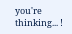you're thinking... !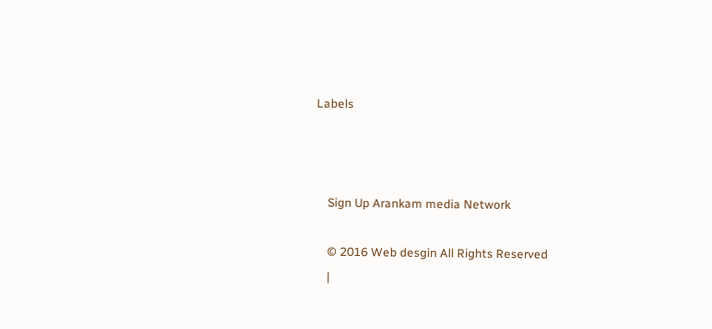Labels



    Sign Up Arankam media Network

    © 2016 Web desgin All Rights Reserved
    |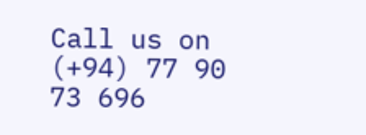Call us on (+94) 77 90 73 696